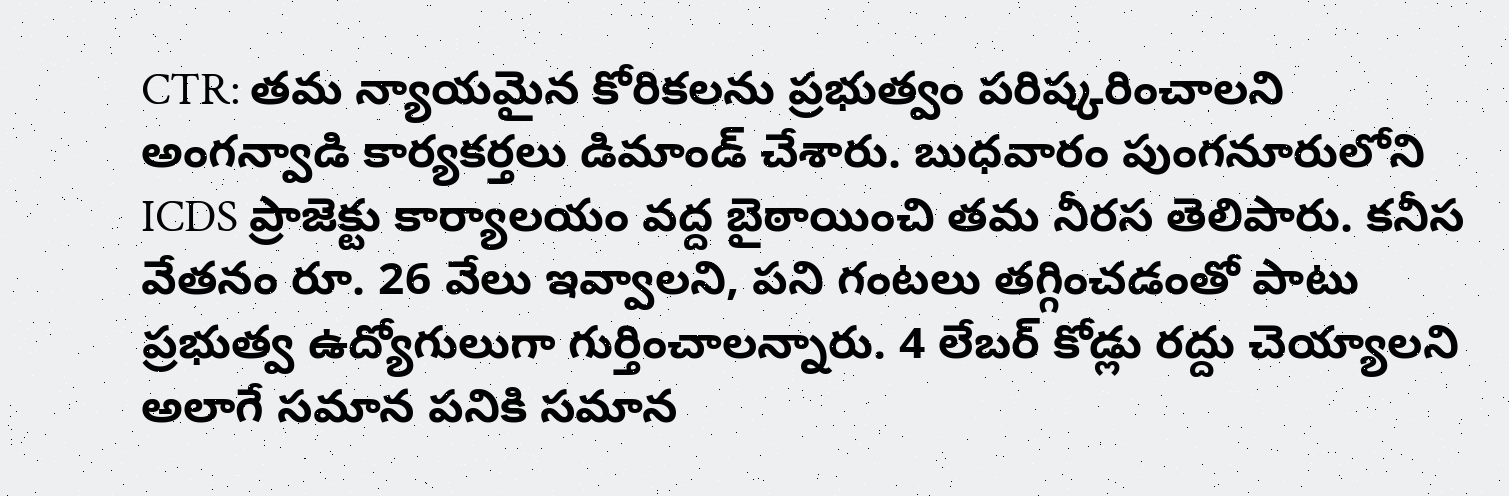CTR: తమ న్యాయమైన కోరికలను ప్రభుత్వం పరిష్కరించాలని అంగన్వాడి కార్యకర్తలు డిమాండ్ చేశారు. బుధవారం పుంగనూరులోని ICDS ప్రాజెక్టు కార్యాలయం వద్ద బైఠాయించి తమ నీరస తెలిపారు. కనీస వేతనం రూ. 26 వేలు ఇవ్వాలని, పని గంటలు తగ్గించడంతో పాటు ప్రభుత్వ ఉద్యోగులుగా గుర్తించాలన్నారు. 4 లేబర్ కోడ్లు రద్దు చెయ్యాలని అలాగే సమాన పనికి సమాన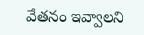వేతనం ఇవ్వాలని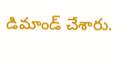డిమాండ్ చేశారు.